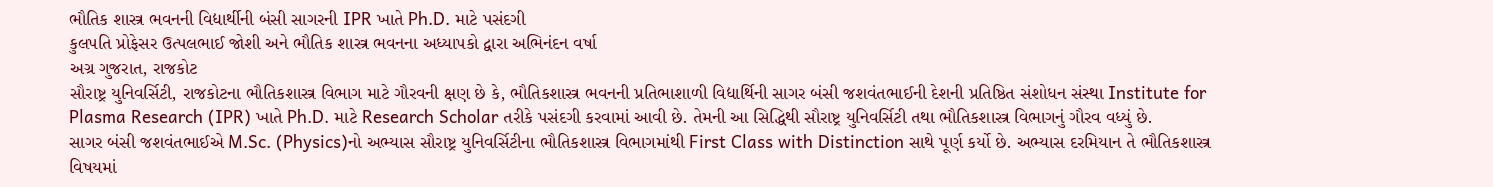ભૌતિક શાસ્ત્ર ભવનની વિદ્યાર્થીની બંસી સાગરની IPR ખાતે Ph.D. માટે પસંદગી
કુલપતિ પ્રોફેસર ઉત્પલભાઈ જોશી અને ભૌતિક શાસ્ત્ર ભવનના અધ્યાપકો દ્વારા અભિનંદન વર્ષા
અગ્ર ગુજરાત, રાજકોટ
સૌરાષ્ટ્ર યુનિવર્સિટી, રાજકોટના ભૌતિકશાસ્ત્ર વિભાગ માટે ગૌરવની ક્ષણ છે કે, ભૌતિકશાસ્ત્ર ભવનની પ્રતિભાશાળી વિદ્યાર્થિની સાગર બંસી જશવંતભાઈની દેશની પ્રતિષ્ઠિત સંશોધન સંસ્થા Institute for Plasma Research (IPR) ખાતે Ph.D. માટે Research Scholar તરીકે પસંદગી કરવામાં આવી છે. તેમની આ સિદ્ધિથી સૌરાષ્ટ્ર યુનિવર્સિટી તથા ભૌતિકશાસ્ત્ર વિભાગનું ગૌરવ વધ્યું છે.
સાગર બંસી જશવંતભાઈએ M.Sc. (Physics)નો અભ્યાસ સૌરાષ્ટ્ર યુનિવર્સિટીના ભૌતિકશાસ્ત્ર વિભાગમાંથી First Class with Distinction સાથે પૂર્ણ કર્યો છે. અભ્યાસ દરમિયાન તે ભૌતિકશાસ્ત્ર વિષયમાં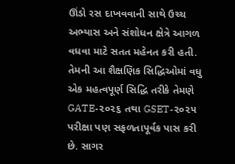ઊંડો રસ દાખવવાની સાથે ઉચ્ચ અભ્યાસ અને સંશોધન ક્ષેત્રે આગળ વધવા માટે સતત મહેનત કરી હતી. તેમની આ શૈક્ષણિક સિદ્ધિઓમાં વધુ એક મહત્વપૂર્ણ સિદ્ધિ તરીકે તેમણે GATE-૨૦૨૬ તથા GSET-૨૦૨૫ પરીક્ષા પણ સફળતાપૂર્વક પાસ કરી છે. સાગર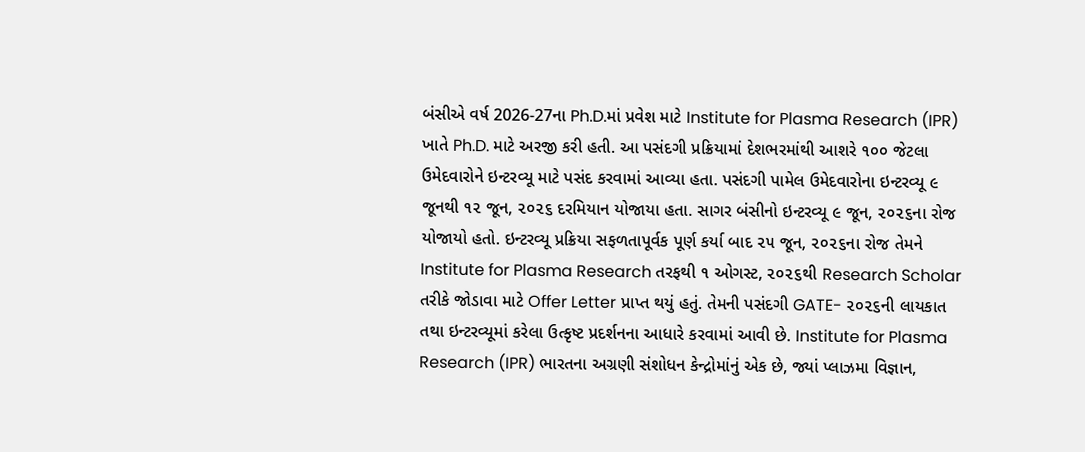બંસીએ વર્ષ 2026-27ના Ph.D.માં પ્રવેશ માટે Institute for Plasma Research (IPR) ખાતે Ph.D. માટે અરજી કરી હતી. આ પસંદગી પ્રક્રિયામાં દેશભરમાંથી આશરે ૧૦૦ જેટલા ઉમેદવારોને ઇન્ટરવ્યૂ માટે પસંદ કરવામાં આવ્યા હતા. પસંદગી પામેલ ઉમેદવારોના ઇન્ટરવ્યૂ ૯ જૂનથી ૧૨ જૂન, ૨૦૨૬ દરમિયાન યોજાયા હતા. સાગર બંસીનો ઇન્ટરવ્યૂ ૯ જૂન, ૨૦૨૬ના રોજ યોજાયો હતો. ઇન્ટરવ્યૂ પ્રક્રિયા સફળતાપૂર્વક પૂર્ણ કર્યા બાદ ૨૫ જૂન, ૨૦૨૬ના રોજ તેમને Institute for Plasma Research તરફથી ૧ ઓગસ્ટ, ૨૦૨૬થી Research Scholar તરીકે જોડાવા માટે Offer Letter પ્રાપ્ત થયું હતું. તેમની પસંદગી GATE- ૨૦૨૬ની લાયકાત તથા ઇન્ટરવ્યૂમાં કરેલા ઉત્કૃષ્ટ પ્રદર્શનના આધારે કરવામાં આવી છે. Institute for Plasma Research (IPR) ભારતના અગ્રણી સંશોધન કેન્દ્રોમાંનું એક છે, જ્યાં પ્લાઝમા વિજ્ઞાન,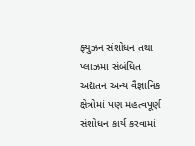ફ્યુઝન સંશોધન તથા પ્લાઝમા સંબંધિત અદ્યતન અન્ય વૈજ્ઞાનિક ક્ષેત્રોમાં પણ મહત્વપૂર્ણ સંશોધન કાર્ય કરવામાં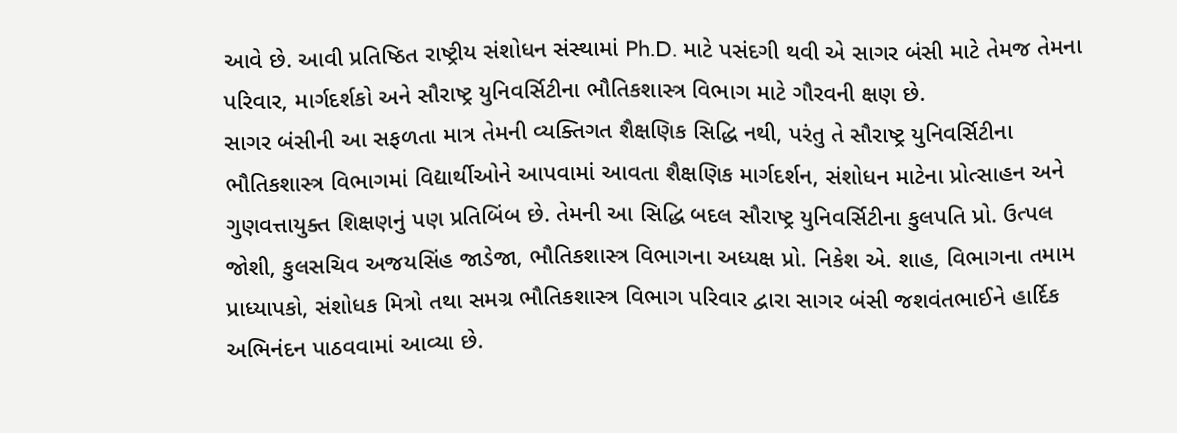આવે છે. આવી પ્રતિષ્ઠિત રાષ્ટ્રીય સંશોધન સંસ્થામાં Ph.D. માટે પસંદગી થવી એ સાગર બંસી માટે તેમજ તેમના પરિવાર, માર્ગદર્શકો અને સૌરાષ્ટ્ર યુનિવર્સિટીના ભૌતિકશાસ્ત્ર વિભાગ માટે ગૌરવની ક્ષણ છે.
સાગર બંસીની આ સફળતા માત્ર તેમની વ્યક્તિગત શૈક્ષણિક સિદ્ધિ નથી, પરંતુ તે સૌરાષ્ટ્ર યુનિવર્સિટીના ભૌતિકશાસ્ત્ર વિભાગમાં વિદ્યાર્થીઓને આપવામાં આવતા શૈક્ષણિક માર્ગદર્શન, સંશોધન માટેના પ્રોત્સાહન અને ગુણવત્તાયુક્ત શિક્ષણનું પણ પ્રતિબિંબ છે. તેમની આ સિદ્ધિ બદલ સૌરાષ્ટ્ર યુનિવર્સિટીના કુલપતિ પ્રો. ઉત્પલ જોશી, કુલસચિવ અજયસિંહ જાડેજા, ભૌતિકશાસ્ત્ર વિભાગના અધ્યક્ષ પ્રો. નિકેશ એ. શાહ, વિભાગના તમામ પ્રાધ્યાપકો, સંશોધક મિત્રો તથા સમગ્ર ભૌતિકશાસ્ત્ર વિભાગ પરિવાર દ્વારા સાગર બંસી જશવંતભાઈને હાર્દિક અભિનંદન પાઠવવામાં આવ્યા છે.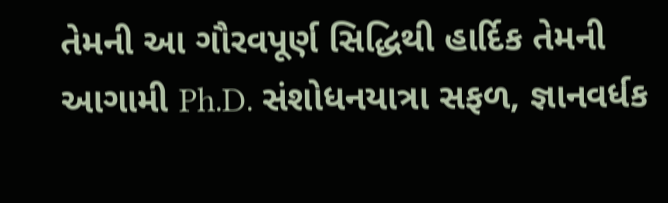તેમની આ ગૌરવપૂર્ણ સિદ્ધિથી હાર્દિક તેમની આગામી Ph.D. સંશોધનયાત્રા સફળ, જ્ઞાનવર્ધક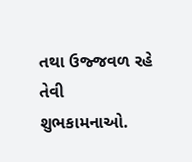તથા ઉજ્જવળ રહે તેવી શુભકામનાઓ.